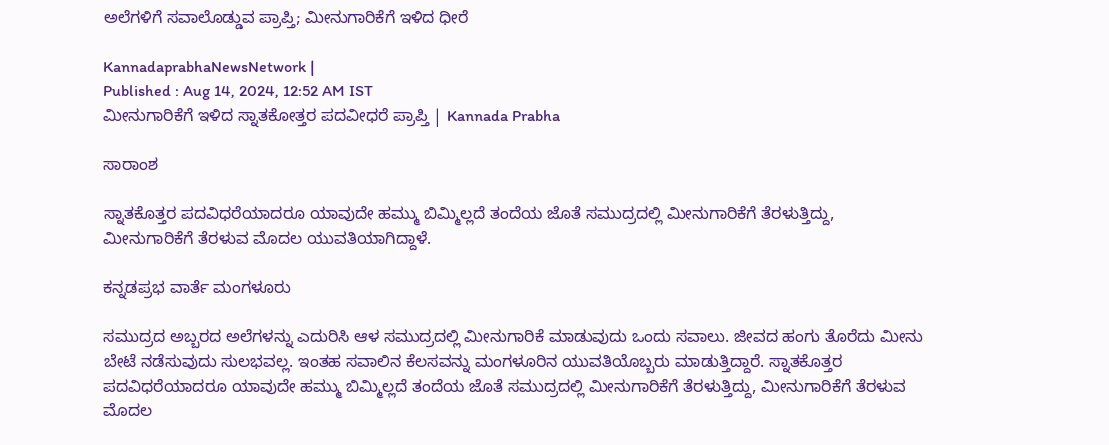ಅಲೆಗಳಿಗೆ ಸವಾಲೊಡ್ಡುವ ಪ್ರಾಪ್ತಿ; ಮೀನುಗಾರಿಕೆಗೆ ಇಳಿದ ಧೀರೆ

KannadaprabhaNewsNetwork |
Published : Aug 14, 2024, 12:52 AM IST
ಮೀನುಗಾರಿಕೆಗೆ ಇಳಿದ ಸ್ನಾತಕೋತ್ತರ ಪದವೀಧರೆ ಪ್ರಾಪ್ತಿ | Kannada Prabha

ಸಾರಾಂಶ

ಸ್ನಾತಕೊತ್ತರ ಪದವಿಧರೆಯಾದರೂ ಯಾವುದೇ ಹಮ್ಮು ಬಿಮ್ಮಿಲ್ಲದೆ ತಂದೆಯ ಜೊತೆ ಸಮುದ್ರದಲ್ಲಿ ಮೀನುಗಾರಿಕೆಗೆ ತೆರಳುತ್ತಿದ್ದು, ಮೀನುಗಾರಿಕೆಗೆ ತೆರಳುವ ಮೊದಲ ಯುವತಿಯಾಗಿದ್ದಾಳೆ.

ಕನ್ನಡಪ್ರಭ ವಾರ್ತೆ ಮಂಗಳೂರು

ಸಮುದ್ರದ ಅಬ್ಬರದ ಅಲೆಗಳನ್ನು ಎದುರಿಸಿ ಆಳ ಸಮುದ್ರದಲ್ಲಿ ಮೀನುಗಾರಿಕೆ ಮಾಡುವುದು ಒಂದು ಸವಾಲು. ಜೀವದ ಹಂಗು ತೊರೆದು ಮೀನು ಬೇಟೆ ನಡೆಸುವುದು ಸುಲಭವಲ್ಲ. ಇಂತಹ ಸವಾಲಿನ ಕೆಲಸವನ್ನು ಮಂಗಳೂರಿನ ಯುವತಿಯೊಬ್ಬರು ಮಾಡುತ್ತಿದ್ದಾರೆ. ಸ್ನಾತಕೊತ್ತರ ಪದವಿಧರೆಯಾದರೂ ಯಾವುದೇ ಹಮ್ಮು ಬಿಮ್ಮಿಲ್ಲದೆ ತಂದೆಯ ಜೊತೆ ಸಮುದ್ರದಲ್ಲಿ ಮೀನುಗಾರಿಕೆಗೆ ತೆರಳುತ್ತಿದ್ದು, ಮೀನುಗಾರಿಕೆಗೆ ತೆರಳುವ ಮೊದಲ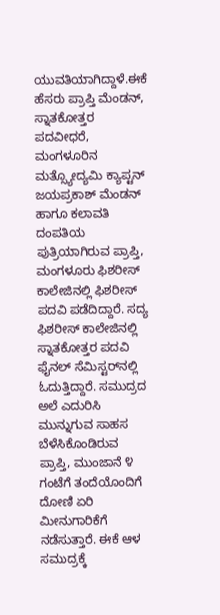ಯುವತಿಯಾಗಿದ್ದಾಳೆ.ಈಕೆ ಹೆಸರು ಪ್ರಾಪ್ತಿ ಮೆಂಡನ್, ಸ್ನಾತಕೋತ್ತರ ಪದವೀಧರೆ, ಮಂಗಳೂರಿನ ಮತ್ಸ್ಯೋದ್ಯಮಿ ಕ್ಯಾಪ್ಟನ್ ಜಯಪ್ರಕಾಶ್ ಮೆಂಡನ್ ಹಾಗೂ ಕಲಾವತಿ ದಂಪತಿಯ ಪುತ್ರಿಯಾಗಿರುವ ಪ್ರಾಪ್ತಿ, ಮಂಗಳೂರು ಫಿಶರೀಸ್ ಕಾಲೇಜಿನಲ್ಲಿ ಫಿಶರೀಸ್ ಪದವಿ ಪಡೆದಿದ್ದಾರೆ. ಸದ್ಯ ಫಿಶರೀಸ್ ಕಾಲೇಜಿನಲ್ಲಿ ಸ್ನಾತಕೋತ್ತರ ಪದವಿ ಫೈನಲ್ ಸೆಮಿಸ್ಟರ್‌ನಲ್ಲಿ ಓದುತ್ತಿದ್ದಾರೆ. ಸಮುದ್ರದ ಅಲೆ ಎದುರಿಸಿ ಮುನ್ನುಗುವ ಸಾಹಸ ಬೆಳೆಸಿಕೊಂಡಿರುವ ಪ್ರಾಪ್ತಿ, ಮುಂಜಾನೆ ೪ ಗಂಟೆಗೆ ತಂದೆಯೊಂದಿಗೆ ದೋಣಿ ಏರಿ ಮೀನುಗಾರಿಕೆಗೆ ನಡೆಸುತ್ತಾರೆ. ಈಕೆ ಆಳ ಸಮುದ್ರಕ್ಕೆ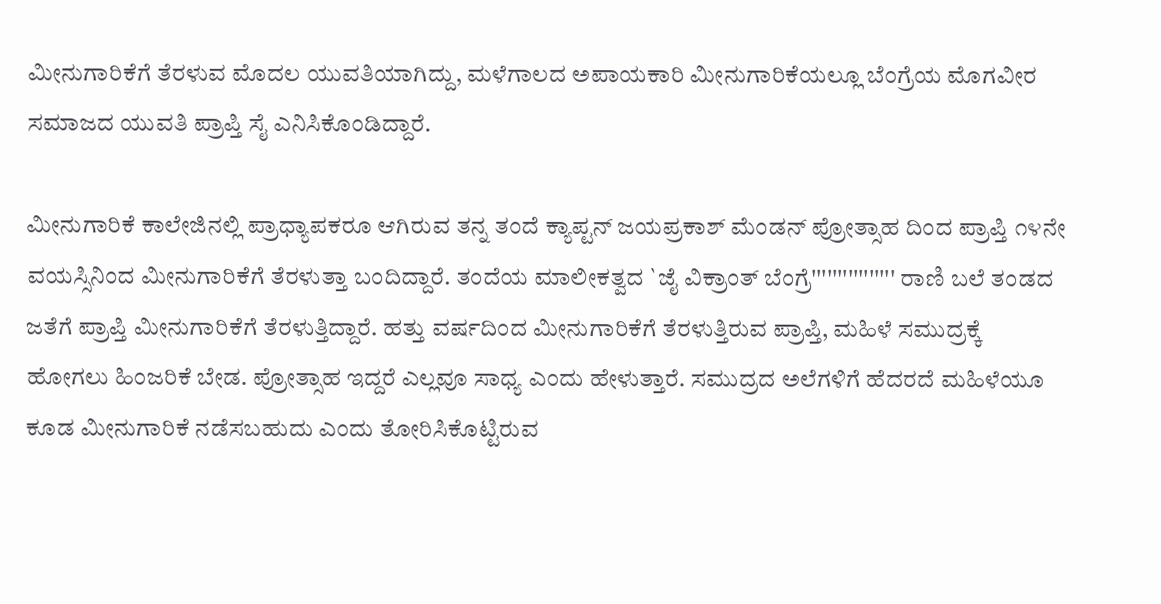ಮೀನುಗಾರಿಕೆಗೆ ತೆರಳುವ ಮೊದಲ ಯುವತಿಯಾಗಿದ್ದು, ಮಳೆಗಾಲದ ಅಪಾಯಕಾರಿ ಮೀನುಗಾರಿಕೆಯಲ್ಲೂ ಬೆಂಗ್ರೆಯ ಮೊಗವೀರ ಸಮಾಜದ ಯುವತಿ ಪ್ರಾಪ್ತಿ ಸೈ ಎನಿಸಿಕೊಂಡಿದ್ದಾರೆ.

ಮೀನುಗಾರಿಕೆ ಕಾಲೇಜಿನಲ್ಲಿ ಪ್ರಾಧ್ಯಾಪಕರೂ ಆಗಿರುವ ತನ್ನ ತಂದೆ ಕ್ಯಾಪ್ಟನ್ ಜಯಪ್ರಕಾಶ್ ಮೆಂಡನ್ ಪ್ರೋತ್ಸಾಹ ದಿಂದ ಪ್ರಾಪ್ತಿ ೧೪ನೇ ವಯಸ್ಸಿನಿಂದ ಮೀನುಗಾರಿಕೆಗೆ ತೆರಳುತ್ತಾ ಬಂದಿದ್ದಾರೆ. ತಂದೆಯ ಮಾಲೀಕತ್ವದ `ಜೈ ವಿಕ್ರಾಂತ್ ಬೆಂಗ್ರೆ'''''''''''''''' ರಾಣಿ ಬಲೆ ತಂಡದ ಜತೆಗೆ ಪ್ರಾಪ್ತಿ ಮೀನುಗಾರಿಕೆಗೆ ತೆರಳುತ್ತಿದ್ದಾರೆ. ಹತ್ತು ವರ್ಷದಿಂದ ಮೀನುಗಾರಿಕೆಗೆ ತೆರಳುತ್ತಿರುವ ಪ್ರಾಪ್ತಿ, ಮಹಿಳೆ ಸಮುದ್ರಕ್ಕೆ ಹೋಗಲು ಹಿಂಜರಿಕೆ ಬೇಡ. ಪ್ರೋತ್ಸಾಹ ಇದ್ದರೆ ಎಲ್ಲವೂ ಸಾಧ್ಯ ಎಂದು ಹೇಳುತ್ತಾರೆ. ಸಮುದ್ರದ ಅಲೆಗಳಿಗೆ ಹೆದರದೆ ಮಹಿಳೆಯೂ ಕೂಡ ಮೀನುಗಾರಿಕೆ ನಡೆಸಬಹುದು ಎಂದು ತೋರಿಸಿಕೊಟ್ಟಿರುವ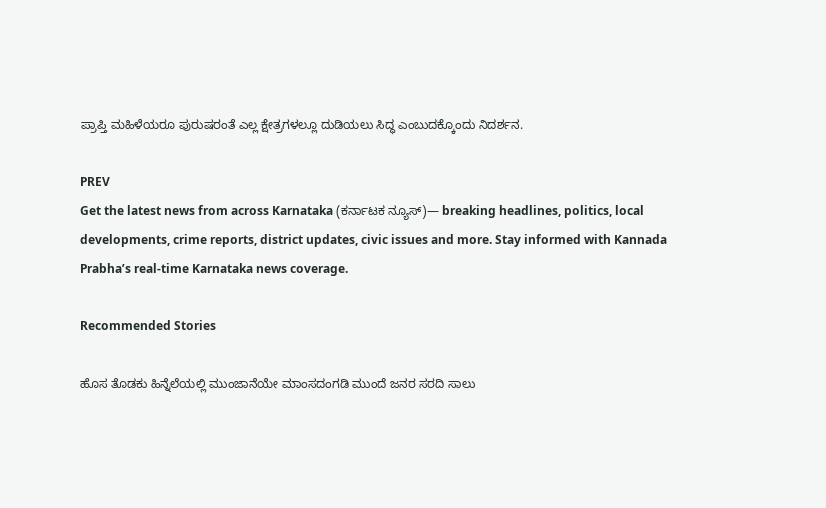ಪ್ರಾಪ್ತಿ ಮಹಿಳೆಯರೂ ಪುರುಷರಂತೆ ಎಲ್ಲ ಕ್ಷೇತ್ರಗಳಲ್ಲೂ ದುಡಿಯಲು ಸಿದ್ಧ ಎಂಬುದಕ್ಕೊಂದು ನಿದರ್ಶನ.

PREV
Get the latest news from across Karnataka (ಕರ್ನಾಟಕ ನ್ಯೂಸ್)— breaking headlines, politics, local developments, crime reports, district updates, civic issues and more. Stay informed with Kannada Prabha’s real‑time Karnataka news coverage.

Recommended Stories

ಹೊಸ ತೊಡಕು ಹಿನ್ನೆಲೆಯಲ್ಲಿ ಮುಂಜಾನೆಯೇ ಮಾಂಸದಂಗಡಿ ಮುಂದೆ ಜನರ ಸರದಿ ಸಾಲು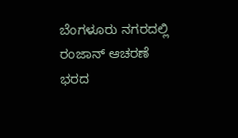ಬೆಂಗಳೂರು ನಗರದಲ್ಲಿ ರಂಜಾನ್‌ ಆಚರಣೆ ಭರದ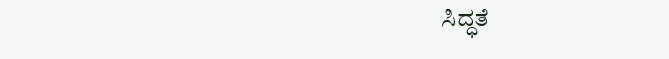ಸಿದ್ಧತೆ